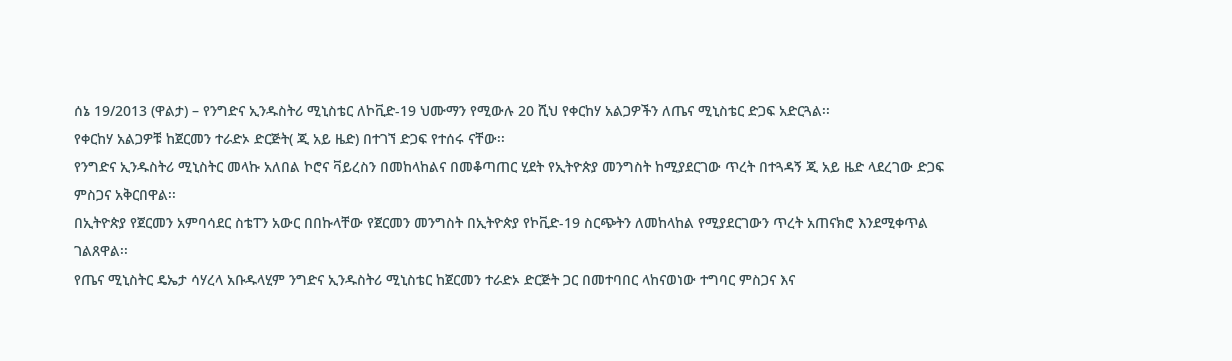ሰኔ 19/2013 (ዋልታ) – የንግድና ኢንዱስትሪ ሚኒስቴር ለኮቪድ-19 ህሙማን የሚውሉ 20 ሺህ የቀርከሃ አልጋዎችን ለጤና ሚኒስቴር ድጋፍ አድርጓል፡፡
የቀርከሃ አልጋዎቹ ከጀርመን ተራድኦ ድርጅት( ጂ አይ ዜድ) በተገኘ ድጋፍ የተሰሩ ናቸው፡፡
የንግድና ኢንዱስትሪ ሚኒስትር መላኩ አለበል ኮሮና ቫይረስን በመከላከልና በመቆጣጠር ሂደት የኢትዮጵያ መንግስት ከሚያደርገው ጥረት በተጓዳኝ ጂ አይ ዜድ ላደረገው ድጋፍ ምስጋና አቅርበዋል፡፡
በኢትዮጵያ የጀርመን አምባሳደር ስቴፐን አውር በበኩላቸው የጀርመን መንግስት በኢትዮጵያ የኮቪድ-19 ስርጭትን ለመከላከል የሚያደርገውን ጥረት አጠናክሮ እንደሚቀጥል ገልጸዋል፡፡
የጤና ሚኒስትር ዴኤታ ሳሃረላ አቡዱላሂም ንግድና ኢንዱስትሪ ሚኒስቴር ከጀርመን ተራድኦ ድርጅት ጋር በመተባበር ላከናወነው ተግባር ምስጋና እና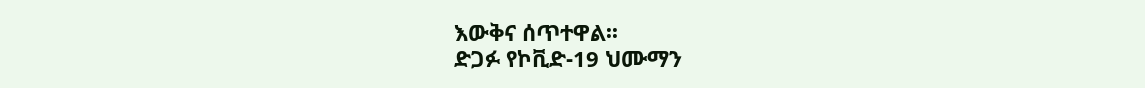እውቅና ሰጥተዋል፡፡
ድጋፉ የኮቪድ-19 ህሙማን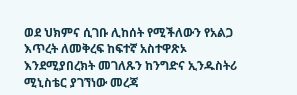ወደ ህክምና ሲገቡ ሊከሰት የሚችለውን የአልጋ እጥረት ለመቅረፍ ከፍተኛ አስተዋጽኦ እንደሚያበረክት መገለጹን ከንግድና ኢንዱስትሪ ሚኒስቴር ያገኘነው መረጃ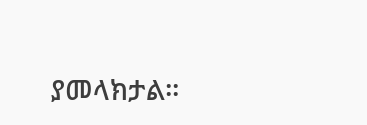ያመላክታል፡፡